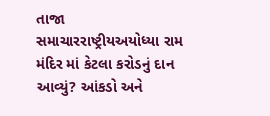તાજા સમાચારરાષ્ટ્રીયઅયોધ્યા રામ મંદિર માં કેટલા કરોડનું દાન આવ્યું? આંકડો અને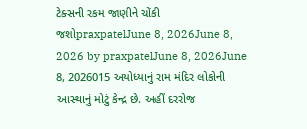ટેક્સની રકમ જાણીને ચોંકી જશોpraxpatelJune 8, 2026June 8, 2026 by praxpatelJune 8, 2026June 8, 2026015 અયોધ્યાનું રામ મંદિર લોકોની આસ્થાનું મોટું કેન્દ્ર છે. અહીં દરરોજ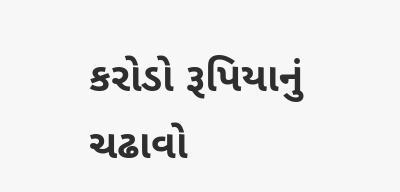કરોડો રૂપિયાનું ચઢાવો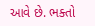આવે છે. ભક્તો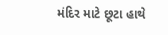મંદિર માટે છૂટા હાથે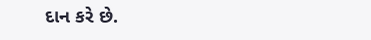દાન કરે છે.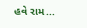હવે રામ...